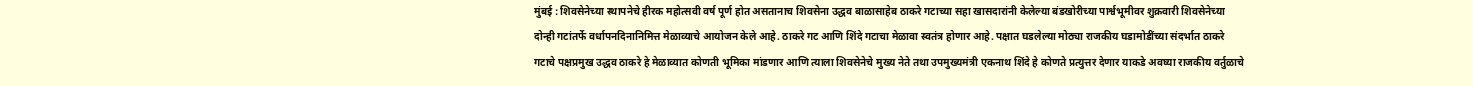मुंबई : शिवसेनेच्या स्थापनेचे हीरक महोत्सवी वर्ष पूर्ण होत असतानाच शिवसेना उद्धव बाळासाहेब ठाकरे गटाच्या सहा खासदारांनी केलेल्या बंडखोरीच्या पार्श्वभूमीवर शुक्रवारी शिवसेनेच्या दोन्ही गटांतर्फे वर्धापनदिनानिमित्त मेळाव्याचे आयोजन केले आहे. ठाकरे गट आणि शिंदे गटाचा मेळावा स्वतंत्र होणार आहे. पक्षात घडलेल्या मोठ्या राजकीय घडामोडींच्या संदर्भात ठाकरे गटाचे पक्षप्रमुख उद्धव ठाकरे हे मेळाव्यात कोणती भूमिका मांडणार आणि त्याला शिवसेनेचे मुख्य नेते तथा उपमुख्यमंत्री एकनाथ शिंदे हे कोणते प्रत्युत्तर देणार याकडे अवघ्या राजकीय वर्तुळाचे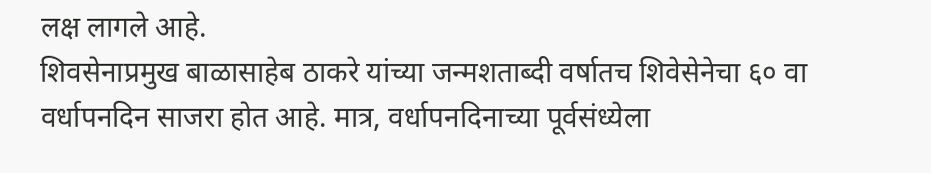लक्ष लागले आहे.
शिवसेनाप्रमुख बाळासाहेब ठाकरे यांच्या जन्मशताब्दी वर्षातच शिवेसेनेचा ६० वा वर्धापनदिन साजरा होत आहे. मात्र, वर्धापनदिनाच्या पूर्वसंध्येला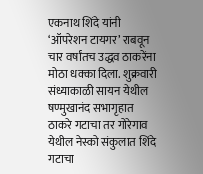एकनाथ शिंदे यांनी ‘ऑपरेशन टायगर’ राबवून चार वर्षांतच उद्धव ठाकरेंना मोठा धक्का दिला. शुक्रवारी संध्याकाळी सायन येथील षण्मुखानंद सभागृहात ठाकरे गटाचा तर गोरेगाव येथील नेस्को संकुलात शिंदे गटाचा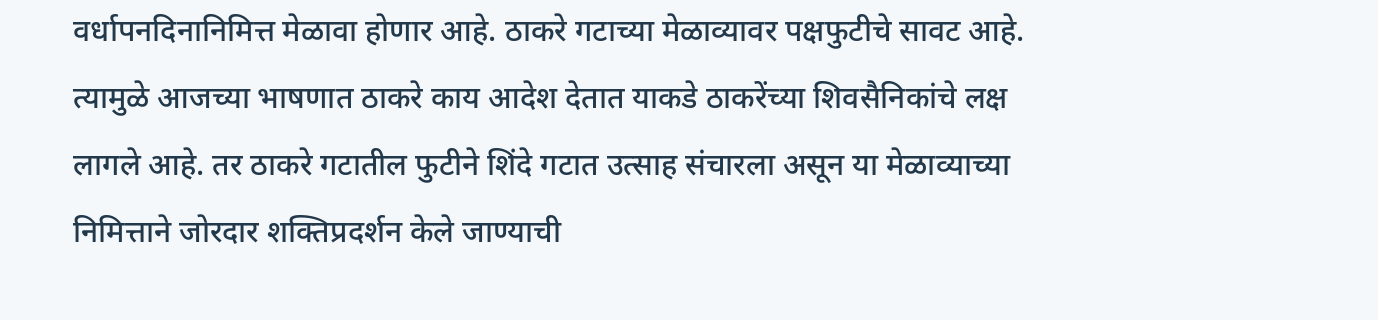वर्धापनदिनानिमित्त मेळावा होणार आहे. ठाकरे गटाच्या मेळाव्यावर पक्षफुटीचे सावट आहे. त्यामुळे आजच्या भाषणात ठाकरे काय आदेश देतात याकडे ठाकरेंच्या शिवसैनिकांचे लक्ष लागले आहे. तर ठाकरे गटातील फुटीने शिंदे गटात उत्साह संचारला असून या मेळाव्याच्या निमित्ताने जोरदार शक्तिप्रदर्शन केले जाण्याची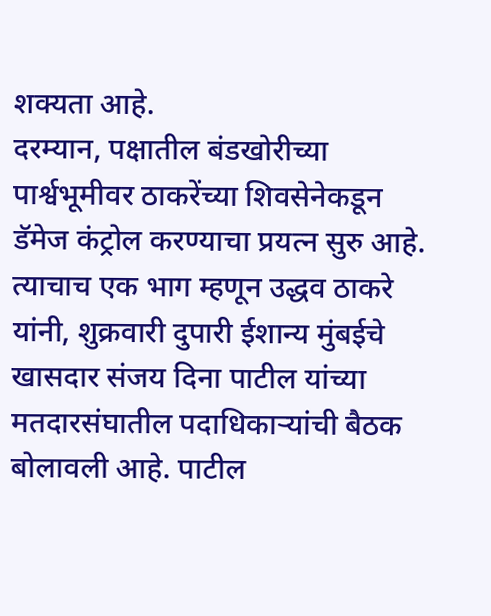शक्यता आहे.
दरम्यान, पक्षातील बंडखोरीच्या पार्श्वभूमीवर ठाकरेंच्या शिवसेनेकडून डॅमेज कंट्रोल करण्याचा प्रयत्न सुरु आहे. त्याचाच एक भाग म्हणून उद्धव ठाकरे यांनी, शुक्रवारी दुपारी ईशान्य मुंबईचे खासदार संजय दिना पाटील यांच्या मतदारसंघातील पदाधिकाऱ्यांची बैठक बोलावली आहे. पाटील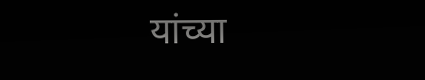यांच्या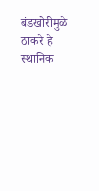बंडखोरीमुळे ठाकरे हे स्थानिक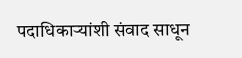पदाधिकाऱ्यांशी संवाद साधून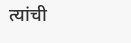त्यांची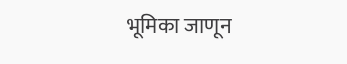भूमिका जाणून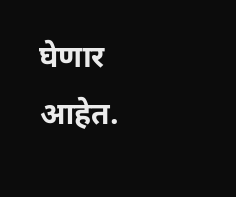घेणार आहेत.